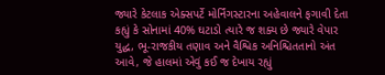જ્યારે કેટલાક એક્સપર્ટે મોર્નિંગસ્ટારના અહેવાલને ફગાવી દેતા કહ્યું કે સોનામાં 40% ઘટાડો ત્યારે જ શક્ય છે જ્યારે વેપાર યુદ્ધ, ભૂ-રાજકીય તણાવ અને વૈશ્વિક અનિશ્ચિતતાનો અંત આવે, જે હાલમાં એવું કઈ જ દેખાય રહ્યું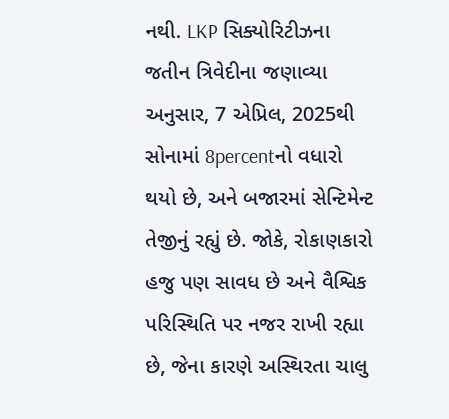નથી. LKP સિક્યોરિટીઝના જતીન ત્રિવેદીના જણાવ્યા અનુસાર, 7 એપ્રિલ, 2025થી સોનામાં 8percentનો વધારો થયો છે, અને બજારમાં સેન્ટિમેન્ટ તેજીનું રહ્યું છે. જોકે, રોકાણકારો હજુ પણ સાવધ છે અને વૈશ્વિક પરિસ્થિતિ પર નજર રાખી રહ્યા છે, જેના કારણે અસ્થિરતા ચાલુ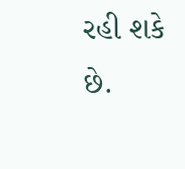રહી શકે છે.